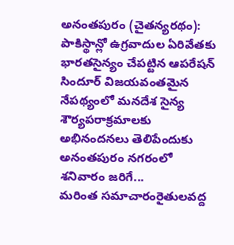అనంతపురం (చైతన్యరథం): పాకిస్థాన్లో ఉగ్రవాదుల ఏరివేతకు భారతసైన్యం చేపట్టిన ఆపరేషన్ సిందూర్ విజయవంతమైన నేపథ్యంలో మనదేశ సైన్య శౌర్యపరాక్రమాలకు అభినందనలు తెలిపేందుకు అనంతపురం నగరంలో శనివారం జరిగే...
మరింత సమాచారంరైతులవద్ద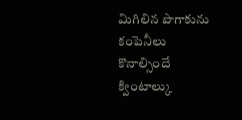మిగిలిన పొగాకును కంపెనీలు కొనాల్సిందే క్వింటాల్కు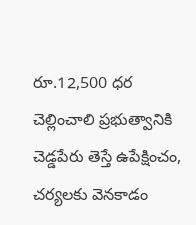రూ.12,500 ధర చెల్లించాలి ప్రభుత్వానికి చెడ్డపేరు తెస్తే ఉపేక్షించం, చర్యలకు వెనకాడం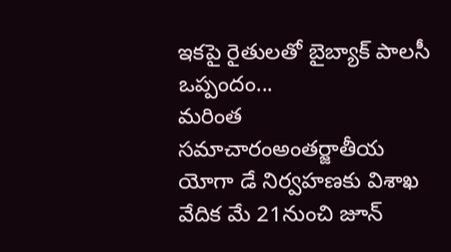ఇకపై రైతులతో బైబ్యాక్ పాలసీ ఒప్పందం...
మరింత సమాచారంఅంతర్జాతీయ యోగా డే నిర్వహణకు విశాఖ వేదిక మే 21నుంచి జూన్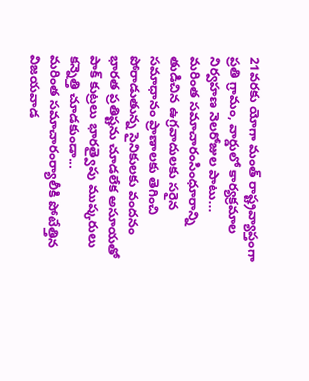21వరకు యోగా మంత్ రాష్ట్రవ్యాప్తంగా ప్రతి గ్రామం, వార్డులో కార్యక్రమాల నిర్వహణ నెలరోజుల పాటు...
మరింత సమాచారంసింధూరాన్ని తుడిచిన ఉగ్రవాదులకు సరైన సమాధానం ప్రాణాలకు తెగించి పోరాడుతున్న సైనికులకు వందనం భారత ప్రతిష్టను చూడలేక అసూయతో పాక్ కుట్రలు భారత్వైపు ముష్కరులు కన్నెత్తి చూడకుండా...
మరింత సమాచారంర్యాలీకి పోటేత్తిన విజయవాడ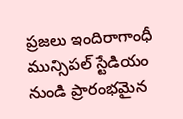ప్రజలు ఇందిరాగాంధీ మున్సిపల్ స్టేడియం నుండి ప్రారంభమైన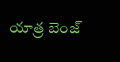యాత్ర బెంజ్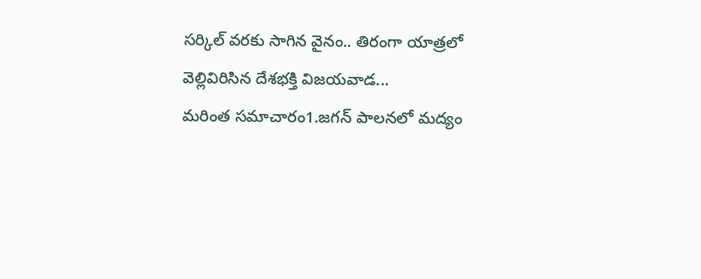సర్కిల్ వరకు సాగిన వైనం.. తిరంగా యాత్రలో వెల్లివిరిసిన దేశభక్తి విజయవాడ...
మరింత సమాచారం1.జగన్ పాలనలో మద్యం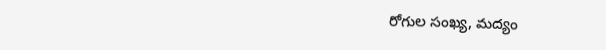రోగుల సంఖ్య, మద్యం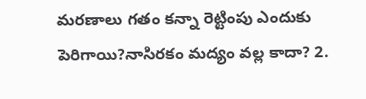మరణాలు గతం కన్నా రెట్టింపు ఎందుకు పెరిగాయి?నాసిరకం మద్యం వల్ల కాదా? 2.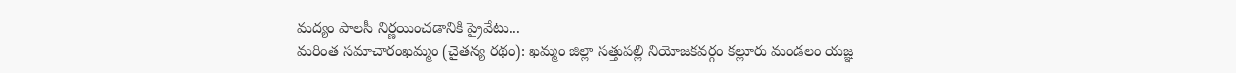మద్యం పాలసీ నిర్ణయించడానికి ప్రైవేటు...
మరింత సమాచారంఖమ్మం (చైతన్య రథం): ఖమ్మం జిల్లా సత్తుపల్లి నియోజకవర్గం కల్లూరు మండలం యజ్ఞ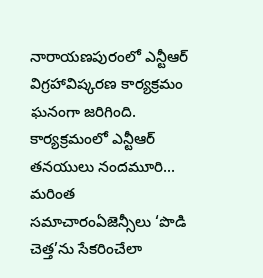నారాయణపురంలో ఎన్టీఆర్ విగ్రహావిష్కరణ కార్యక్రమం ఘనంగా జరిగింది. కార్యక్రమంలో ఎన్టీఆర్ తనయులు నందమూరి...
మరింత సమాచారంఏజెన్సీలు ‘పొడి చెత్త’ను సేకరించేలా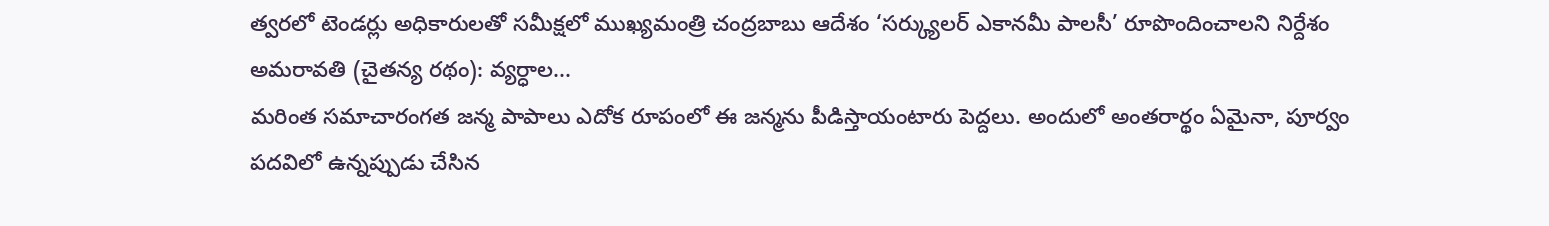త్వరలో టెండర్లు అధికారులతో సమీక్షలో ముఖ్యమంత్రి చంద్రబాబు ఆదేశం ‘సర్క్యులర్ ఎకానమీ పాలసీ’ రూపొందించాలని నిర్దేశం అమరావతి (చైతన్య రథం): వ్యర్ధాల...
మరింత సమాచారంగత జన్మ పాపాలు ఎదోక రూపంలో ఈ జన్మను పీడిస్తాయంటారు పెద్దలు. అందులో అంతరార్థం ఏమైనా, పూర్వం పదవిలో ఉన్నప్పుడు చేసిన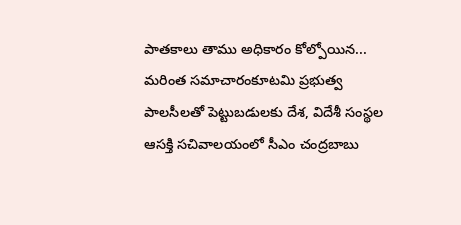పాతకాలు తాము అధికారం కోల్పోయిన...
మరింత సమాచారంకూటమి ప్రభుత్వ పాలసీలతో పెట్టుబడులకు దేశ, విదేశీ సంస్థల ఆసక్తి సచివాలయంలో సీఎం చంద్రబాబు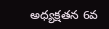అధ్యక్షతన 6వ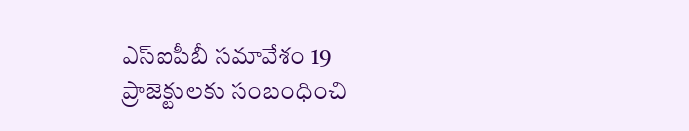ఎస్ఐపీబీ సమావేశం 19 ప్రాజెక్టులకు సంబంధించి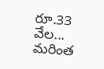రూ.33 వేల...
మరింత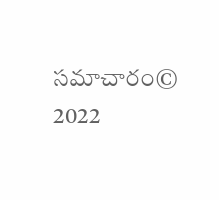సమాచారం© 2022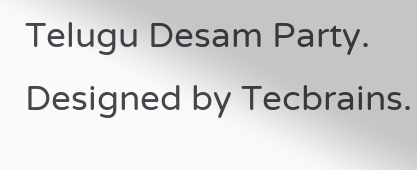Telugu Desam Party. Designed by Tecbrains.